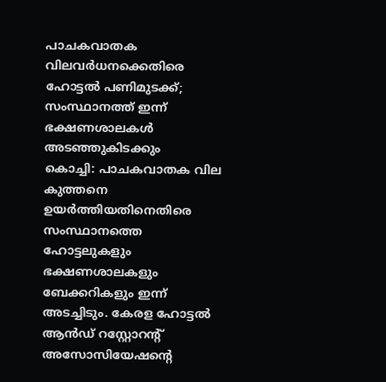പാചകവാതക വിലവർധനക്കെതിരെ ഹോട്ടൽ പണിമുടക്ക്; സംസ്ഥാനത്ത് ഇന്ന് ഭക്ഷണശാലകൾ അടഞ്ഞുകിടക്കും
കൊച്ചി: പാചകവാതക വില കുത്തനെ ഉയർത്തിയതിനെതിരെ സംസ്ഥാനത്തെ ഹോട്ടലുകളും ഭക്ഷണശാലകളും ബേക്കറികളും ഇന്ന് അടച്ചിടും. കേരള ഹോട്ടൽ ആൻഡ് റസ്റ്റോറന്റ് അസോസിയേഷന്റെ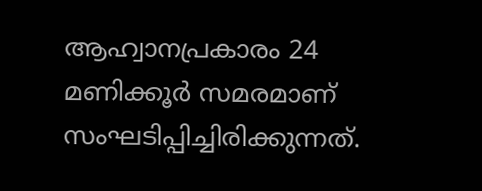ആഹ്വാനപ്രകാരം 24 മണിക്കൂർ സമരമാണ് സംഘടിപ്പിച്ചിരിക്കുന്നത്.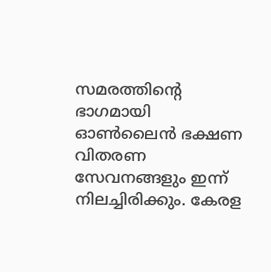സമരത്തിന്റെ ഭാഗമായി ഓൺലൈൻ ഭക്ഷണ വിതരണ സേവനങ്ങളും ഇന്ന് നിലച്ചിരിക്കും. കേരള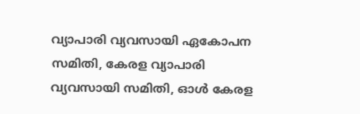വ്യാപാരി വ്യവസായി ഏകോപന സമിതി, കേരള വ്യാപാരി വ്യവസായി സമിതി, ഓൾ കേരള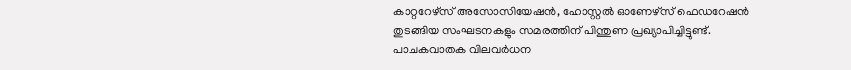കാറ്ററേഴ്സ് അസോസിയേഷൻ, ഹോസ്റ്റൽ ഓണേഴ്സ് ഫെഡറേഷൻ തുടങ്ങിയ സംഘടനകളും സമരത്തിന് പിന്തുണ പ്രഖ്യാപിച്ചിട്ടുണ്ട്.
പാചകവാതക വിലവർധന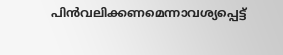പിൻവലിക്കണമെന്നാവശ്യപ്പെട്ട്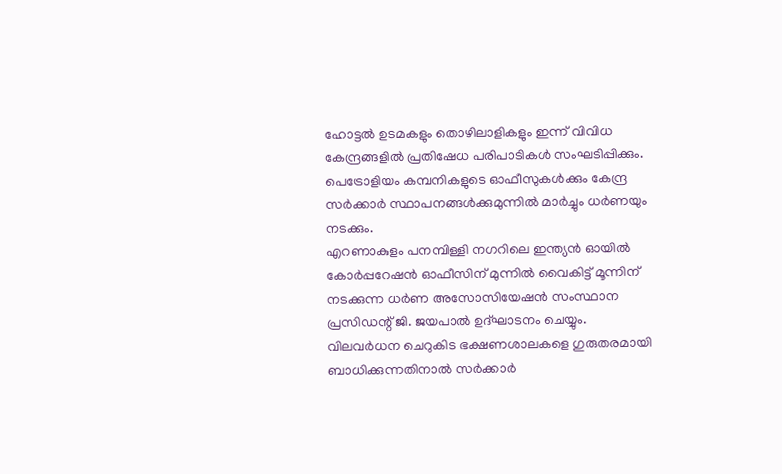ഹോട്ടൽ ഉടമകളും തൊഴിലാളികളും ഇന്ന് വിവിധ കേന്ദ്രങ്ങളിൽ പ്രതിഷേധ പരിപാടികൾ സംഘടിപ്പിക്കും. പെട്രോളിയം കമ്പനികളുടെ ഓഫീസുകൾക്കും കേന്ദ്ര സർക്കാർ സ്ഥാപനങ്ങൾക്കുമുന്നിൽ മാർച്ചും ധർണയും നടക്കും.
എറണാകുളം പനമ്പിള്ളി നഗറിലെ ഇന്ത്യൻ ഓയിൽ കോർപ്പറേഷൻ ഓഫീസിന് മുന്നിൽ വൈകിട്ട് മൂന്നിന് നടക്കുന്ന ധർണ അസോസിയേഷൻ സംസ്ഥാന പ്രസിഡന്റ് ജി. ജയപാൽ ഉദ്ഘാടനം ചെയ്യും.
വിലവർധന ചെറുകിട ഭക്ഷണശാലകളെ ഗുരുതരമായി ബാധിക്കുന്നതിനാൽ സർക്കാർ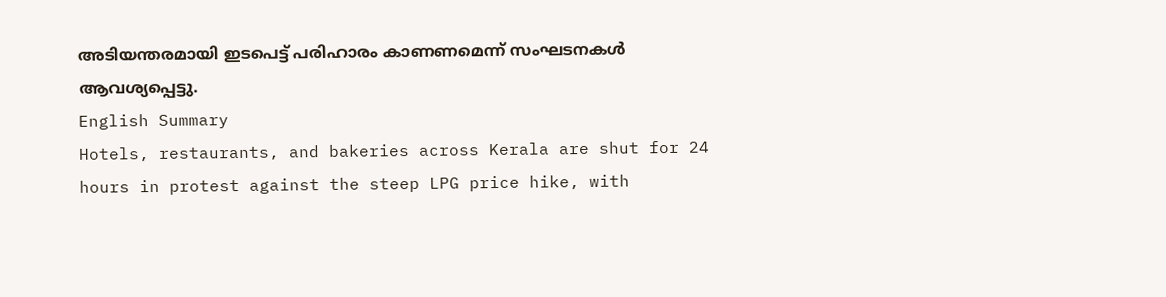അടിയന്തരമായി ഇടപെട്ട് പരിഹാരം കാണണമെന്ന് സംഘടനകൾ ആവശ്യപ്പെട്ടു.
English Summary
Hotels, restaurants, and bakeries across Kerala are shut for 24 hours in protest against the steep LPG price hike, with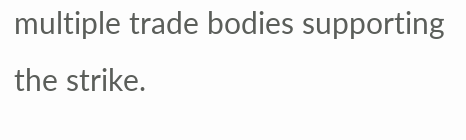multiple trade bodies supporting the strike.